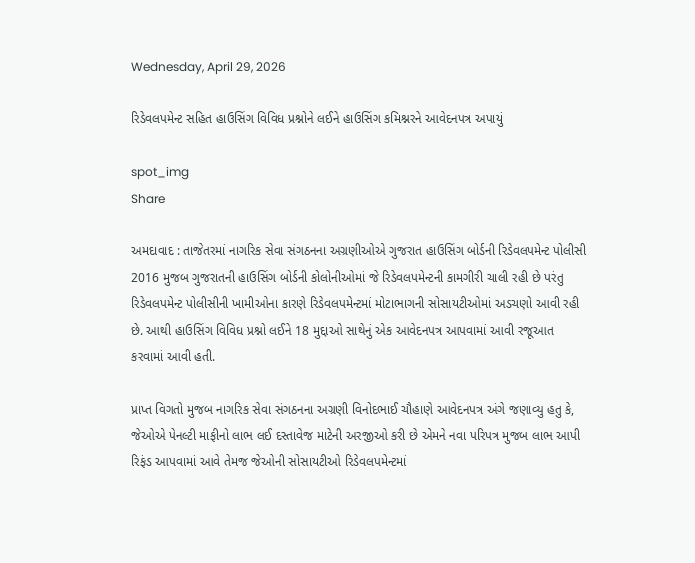Wednesday, April 29, 2026

રિડેવલપમેન્ટ સહિત હાઉસિંગ વિવિધ પ્રશ્નોને લઈને હાઉસિંગ કમિશ્નરને આવેદનપત્ર અપાયું

spot_img
Share

અમદાવાદ : તાજેતરમાં નાગરિક સેવા સંગઠનના અગ્રણીઓએ ગુજરાત હાઉસિંગ બોર્ડની રિડેવલપમેન્ટ પોલીસી 2016 મુજબ ગુજરાતની હાઉસિંગ બોર્ડની કોલોનીઓમાં જે રિડેવલપમેન્ટની કામગીરી ચાલી રહી છે પરંતુ રિડેવલપમેન્ટ પોલીસીની ખામીઓના કારણે રિડેવલપમેન્ટમાં મોટાભાગની સોસાયટીઓમાં અડચણો આવી રહી છે. આથી હાઉસિંગ વિવિધ પ્રશ્નો લઈને 18 મુદ્દાઓ સાથેનું એક આવેદનપત્ર આપવામાં આવી રજૂઆત કરવામાં આવી હતી.

પ્રાપ્ત વિગતો મુજબ નાગરિક સેવા સંગઠનના અગ્રણી વિનોદભાઈ ચૌહાણે આવેદનપત્ર અંગે જણાવ્યુ હતુ કે, જેઓએ પેનલ્ટી માફીનો લાભ લઈ દસ્તાવેજ માટેની અરજીઓ કરી છે એમને નવા પરિપત્ર મુજબ લાભ આપી રિફંડ આપવામાં આવે તેમજ જેઓની સોસાયટીઓ રિડેવલપમેન્ટમાં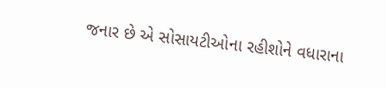જનાર છે એ સોસાયટીઓના રહીશોને વધારાના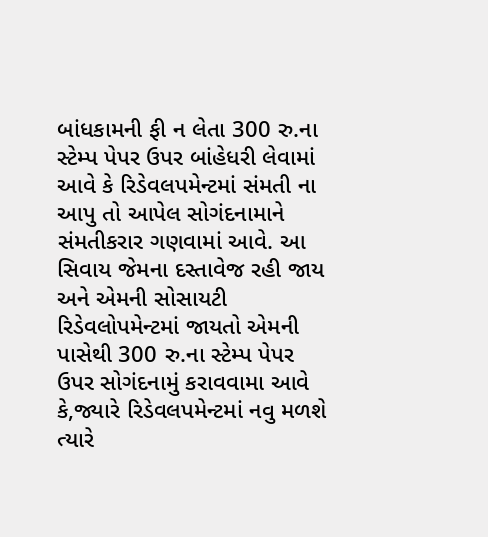બાંધકામની ફી ન લેતા 300 રુ.ના સ્ટેમ્પ પેપર ઉપર બાંહેધરી લેવામાં આવે કે રિડેવલપમેન્ટમાં સંમતી ના આપુ તો આપેલ સોગંદનામાને સંમતીકરાર ગણવામાં આવે. આ સિવાય જેમના દસ્તાવેજ રહી જાય અને એમની સોસાયટી રિડેવલોપમેન્ટમાં જાયતો એમની પાસેથી 300 રુ.ના સ્ટેમ્પ પેપર ઉપર સોગંદનામું કરાવવામા આવે કે,જ્યારે રિડેવલપમેન્ટમાં નવુ મળશે ત્યારે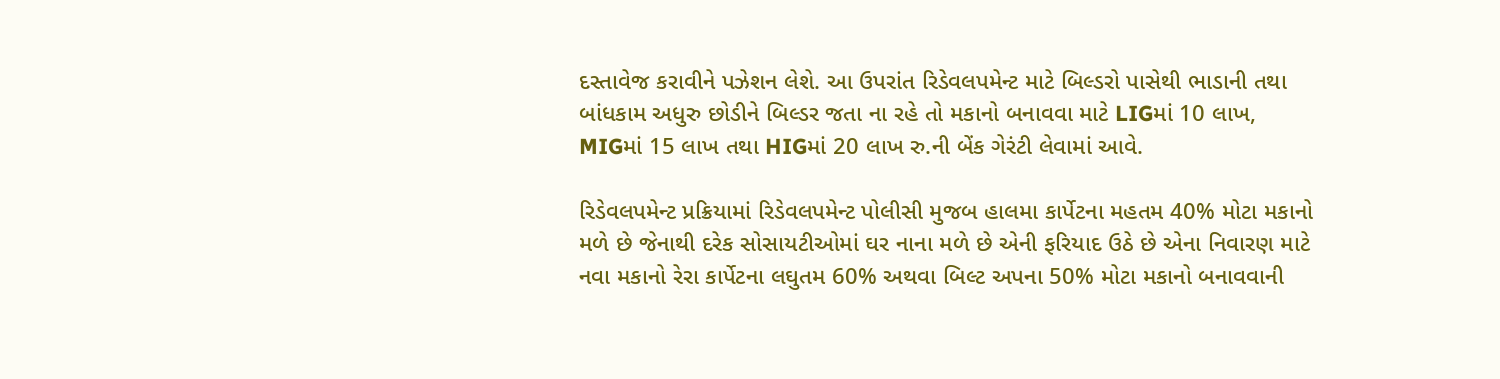દસ્તાવેજ કરાવીને પઝેશન લેશે. આ ઉપરાંત રિડેવલપમેન્ટ માટે બિલ્ડરો પાસેથી ભાડાની તથા બાંધકામ અધુરુ છોડીને બિલ્ડર જતા ના રહે તો મકાનો બનાવવા માટે LIGમાં 10 લાખ, MIGમાં 15 લાખ તથા HIGમાં 20 લાખ રુ.ની બેંક ગેરંટી લેવામાં આવે.

રિડેવલપમેન્ટ પ્રક્રિયામાં રિડેવલપમેન્ટ પોલીસી મુજબ હાલમા કાર્પેટના મહતમ 40% મોટા મકાનો મળે છે જેનાથી દરેક સોસાયટીઓમાં ઘર નાના મળે છે એની ફરિયાદ ઉઠે છે એના નિવારણ માટે નવા મકાનો રેરા કાર્પેટના લઘુતમ 60% અથવા બિલ્ટ અપના 50% મોટા મકાનો બનાવવાની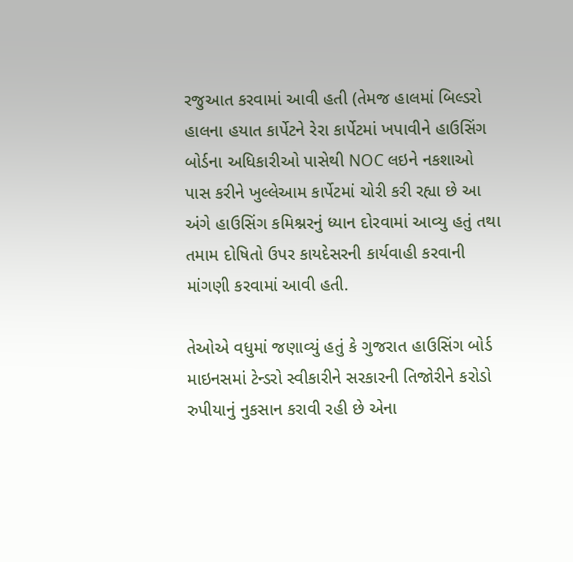રજુઆત કરવામાં આવી હતી (તેમજ હાલમાં બિલ્ડરો હાલના હયાત કાર્પેટને રેરા કાર્પેટમાં ખપાવીને હાઉસિંગ બોર્ડના અધિકારીઓ પાસેથી NOC લઇને નકશાઓ પાસ કરીને ખુલ્લેઆમ કાર્પેટમાં ચોરી કરી રહ્યા છે આ અંગે હાઉસિંગ કમિશ્નરનું ધ્યાન દોરવામાં આવ્યુ હતું તથા તમામ દોષિતો ઉપર કાયદેસરની કાર્યવાહી કરવાની માંગણી કરવામાં આવી હતી.

તેઓએ વધુમાં જણાવ્યું હતું કે ગુજરાત હાઉસિંગ બોર્ડ માઇનસમાં ટેન્ડરો સ્વીકારીને સરકારની તિજોરીને કરોડો રુપીયાનું નુકસાન કરાવી રહી છે એના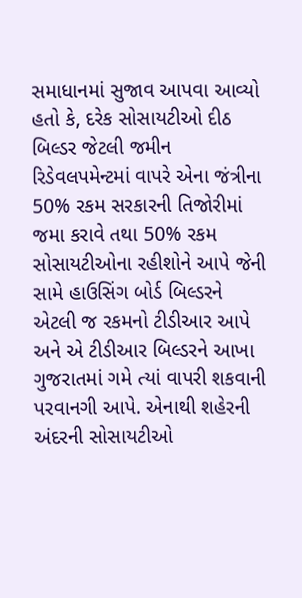સમાધાનમાં સુજાવ આપવા આવ્યો હતો કે, દરેક સોસાયટીઓ દીઠ બિલ્ડર જેટલી જમીન રિડેવલપમેન્ટમાં વાપરે એના જંત્રીના 50% રકમ સરકારની તિજોરીમાં જમા કરાવે તથા 50% રકમ સોસાયટીઓના રહીશોને આપે જેની સામે હાઉસિંગ બોર્ડ બિલ્ડરને એટલી જ રકમનો ટીડીઆર આપે અને એ ટીડીઆર બિલ્ડરને આખા ગુજરાતમાં ગમે ત્યાં વાપરી શકવાની પરવાનગી આપે. એનાથી શહેરની અંદરની સોસાયટીઓ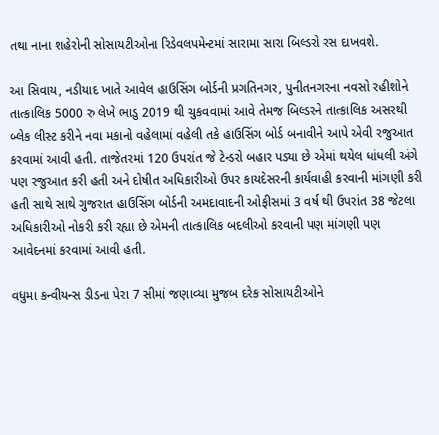તથા નાના શહેરોની સોસાયટીઓના રિડેવલપમેન્ટમાં સારામા સારા બિલ્ડરો રસ દાખવશે.

આ સિવાય, નડીયાદ ખાતે આવેલ હાઉસિંગ બોર્ડની પ્રગતિનગર, પુનીતનગરના નવસો રહીશોને તાત્કાલિક 5000 રુ લેખે ભાડુ 2019 થી ચુકવવામાં આવે તેમજ બિલ્ડરને તાત્કાલિક અસરથી બ્લેક લીસ્ટ કરીને નવા મકાનો વહેલામાં વહેલી તકે હાઉસિંગ બોર્ડ બનાવીને આપે એવી રજુઆત કરવામાં આવી હતી. તાજેતરમાં 120 ઉપરાંત જે ટેન્ડરો બહાર પડ્યા છે એમાં થયેલ ધાંધલી અંગે પણ રજુઆત કરી હતી અને દોષીત અધિકારીઓ ઉપર કાયદેસરની કાર્યવાહી કરવાની માંગણી કરી હતી સાથે સાથે ગુજરાત હાઉસિંગ બોર્ડની અમદાવાદની ઓફીસમાં 3 વર્ષ થી ઉપરાંત 38 જેટલા અધિકારીઓ નોકરી કરી રહ્યા છે એમની તાત્કાલિક બદલીઓ કરવાની પણ માંગણી પણ આવેદનમાં કરવામાં આવી હતી.

વધુમા કન્વીયન્સ ડીડના પેરા 7 સીમાં જણાવ્યા મુજબ દરેક સોસાયટીઓને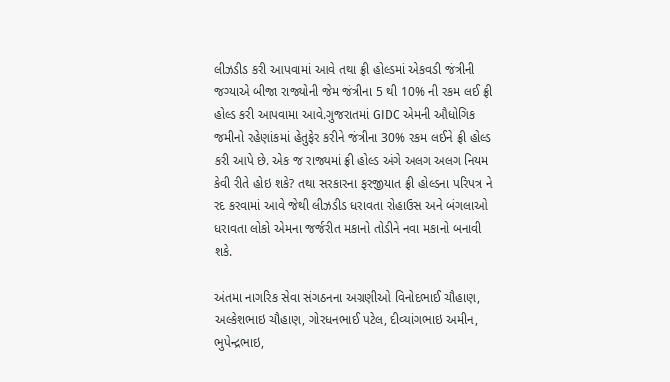લીઝડીડ કરી આપવામાં આવે તથા ફ્રી હોલ્ડમાં એકવડી જંત્રીની જગ્યાએ બીજા રાજ્યોની જેમ જંત્રીના 5 થી 10% ની રકમ લઈ ફ્રી હોલ્ડ કરી આપવામા આવે.ગુજરાતમાં GIDC એમની ઔધોગિક જમીનો રહેણાંકમાં હેતુફેર કરીને જંત્રીના 30% રકમ લઈને ફ્રી હોલ્ડ કરી આપે છે. એક જ રાજ્યમાં ફ્રી હોલ્ડ અંગે અલગ અલગ નિયમ કેવી રીતે હોઇ શકે? તથા સરકારના ફરજીયાત ફ્રી હોલ્ડના પરિપત્ર ને રદ કરવામાં આવે જેથી લીઝડીડ ધરાવતા રોહાઉસ અને બંગલાઓ ધરાવતા લોકો એમના જર્જરીત મકાનો તોડીને નવા મકાનો બનાવી શકે.

અંતમા નાગરિક સેવા સંગઠનના અગ્રણીઓ વિનોદભાઈ ચૌહાણ, અલ્કેશભાઇ ચૌહાણ, ગોરધનભાઈ પટેલ, દીવ્યાંગભાઇ અમીન, ભુપેન્દ્રભાઇ,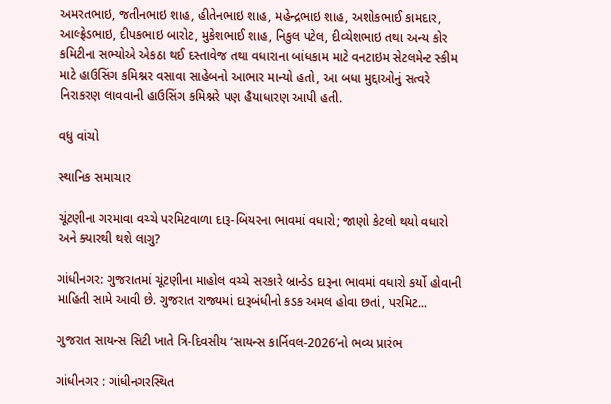અમરતભાઇ, જતીનભાઇ શાહ, હીતેનભાઇ શાહ, મહેન્દ્રભાઇ શાહ, અશોકભાઈ કામદાર, આલ્ફ્રેડભાઇ, દીપકભાઇ બારોટ, મુકેશભાઈ શાહ, નિકુલ પટેલ, દીવ્યેશભાઇ તથા અન્ય કોર કમિટીના સભ્યોએ એકઠા થઈ દસ્તાવેજ તથા વધારાના બાંધકામ માટે વનટાઇમ સેટલમેન્ટ સ્કીમ માટે હાઉસિંગ કમિશ્નર વસાવા સાહેબનો આભાર માન્યો હતો, આ બધા મુદ્દાઓનું સત્વરે નિરાકરણ લાવવાની હાઉસિંગ કમિશ્નરે પણ હૈયાધારણ આપી હતી.

વધુ વાંચો

સ્થાનિક સમાચાર

ચૂંટણીના ગરમાવા વચ્ચે પરમિટવાળા દારૂ-બિયરના ભાવમાં વધારો; જાણો કેટલો થયો વધારો અને ક્યારથી થશે લાગુ?

ગાંધીનગર: ગુજરાતમાં ચૂંટણીના માહોલ વચ્ચે સરકારે બ્રાન્ડેડ દારૂના ભાવમાં વધારો કર્યો હોવાની માહિતી સામે આવી છે. ગુજરાત રાજ્યમાં દારૂબંધીનો કડક અમલ હોવા છતાં, પરમિટ...

ગુજરાત સાયન્સ સિટી ખાતે ત્રિ-દિવસીય ‘સાયન્સ કાર્નિવલ-2026’નો ભવ્ય પ્રારંભ

ગાંધીનગર : ગાંધીનગરસ્થિત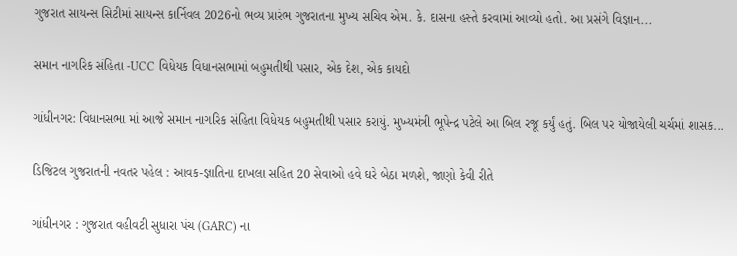ગુજરાત સાયન્સ સિટીમાં સાયન્સ કાર્નિવલ 2026નો ભવ્ય પ્રારંભ ગુજરાતના મુખ્ય સચિવ એમ. કે. દાસના હસ્તે કરવામાં આવ્યો હતો. આ પ્રસંગે વિજ્ઞાન...

સમાન નાગરિક સંહિતા -UCC વિધેયક વિધાનસભામાં બહુમતીથી પસાર, એક દેશ, એક કાયદો

ગાંધીનગર: વિધાનસભા માં આજે સમાન નાગરિક સંહિતા વિધેયક બહુમતીથી પસાર કરાયું. મુખ્યમંત્રી ભૂપેન્દ્ર પટેલે આ બિલ રજૂ કર્યું હતું. બિલ પર યોજાયેલી ચર્ચમાં શાસક...

ડિજિટલ ગુજરાતની નવતર પહેલ : આવક-જ્ઞાતિના દાખલા સહિત 20 સેવાઓ હવે ઘરે બેઠા મળશે, જાણો કેવી રીતે

ગાંધીનગર : ગુજરાત વહીવટી સુધારા પંચ (GARC) ના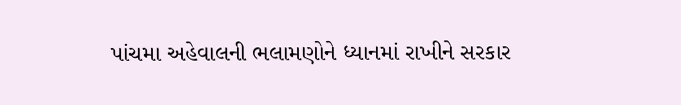પાંચમા અહેવાલની ભલામણોને ધ્યાનમાં રાખીને સરકાર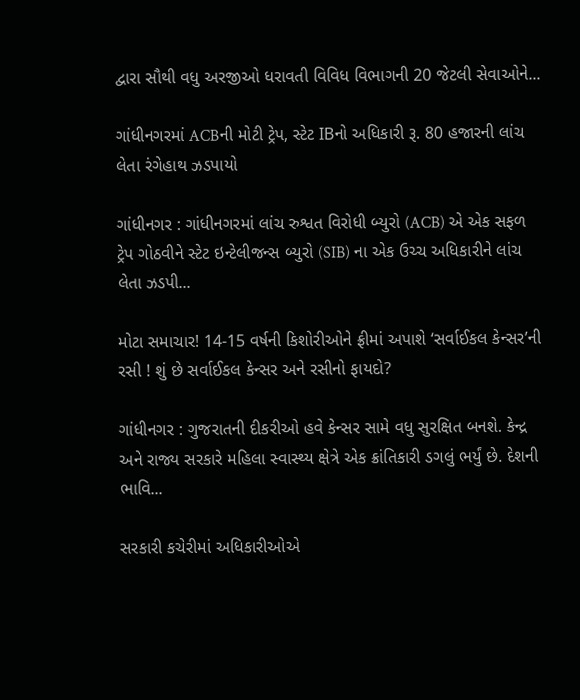દ્વારા સૌથી વધુ અરજીઓ ધરાવતી વિવિધ વિભાગની 20 જેટલી સેવાઓને...

ગાંધીનગરમાં ACBની મોટી ટ્રેપ, સ્ટેટ IBનો અધિકારી રૂ. 80 હજારની લાંચ લેતા રંગેહાથ ઝડપાયો

ગાંધીનગર : ગાંધીનગરમાં લાંચ રુશ્વત વિરોધી બ્યુરો (ACB) એ એક સફળ ટ્રેપ ગોઠવીને સ્ટેટ ઇન્ટેલીજન્સ બ્યુરો (SIB) ના એક ઉચ્ચ અધિકારીને લાંચ લેતા ઝડપી...

મોટા સમાચાર! 14-15 વર્ષની કિશોરીઓને ફ્રીમાં અપાશે ‘સર્વાઈકલ કેન્સર’ની રસી ! શું છે સર્વાઈકલ કેન્સર અને રસીનો ફાયદો?

ગાંધીનગર : ગુજરાતની દીકરીઓ હવે કેન્સર સામે વધુ સુરક્ષિત બનશે. કેન્દ્ર અને રાજ્ય સરકારે મહિલા સ્વાસ્થ્ય ક્ષેત્રે એક ક્રાંતિકારી ડગલું ભર્યું છે. દેશની ભાવિ...

સરકારી કચેરીમાં અધિકારીઓએ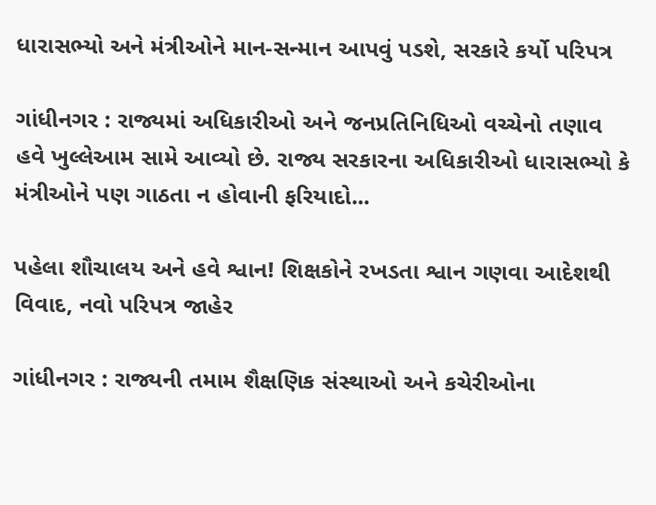ધારાસભ્યો અને મંત્રીઓને માન-સન્માન આપવું પડશે, સરકારે કર્યો પરિપત્ર

ગાંધીનગર : રાજ્યમાં અધિકારીઓ અને જનપ્રતિનિધિઓ વચ્ચેનો તણાવ હવે ખુલ્લેઆમ સામે આવ્યો છે. રાજ્ય સરકારના અધિકારીઓ ધારાસભ્યો કે મંત્રીઓને પણ ગાઠતા ન હોવાની ફરિયાદો...

પહેલા શૌચાલય અને હવે શ્વાન! શિક્ષકોને રખડતા શ્વાન ગણવા આદેશથી વિવાદ, નવો પરિપત્ર જાહેર

ગાંધીનગર : રાજ્યની તમામ શૈક્ષણિક સંસ્થાઓ અને કચેરીઓના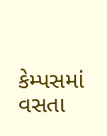કેમ્પસમાં વસતા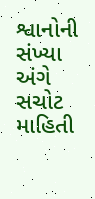શ્વાનોની સંખ્યા અંગે સચોટ માહિતી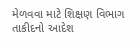મેળવવા માટે શિક્ષણ વિભાગ તાકીદનો આદેશ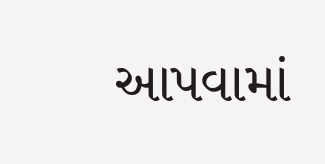આપવામાં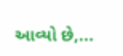આવ્યો છે,...